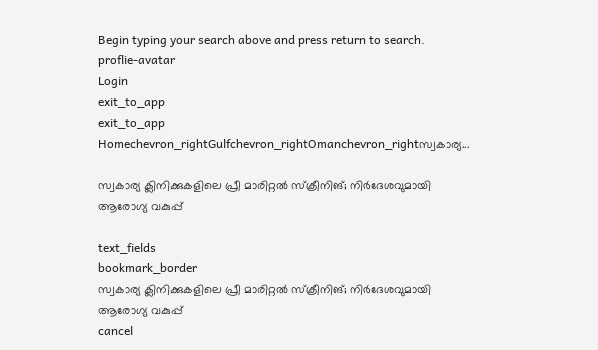Begin typing your search above and press return to search.
proflie-avatar
Login
exit_to_app
exit_to_app
Homechevron_rightGulfchevron_rightOmanchevron_rightസ്വകാര്യ...

സ്വകാര്യ ക്ലിനിക്കുകളിലെ പ്രീ മാരിറ്റൽ സ്ക്രീനിങ്; നിർദേശവുമായി ആരോഗ്യ വകുപ്പ്

text_fields
bookmark_border
സ്വകാര്യ ക്ലിനിക്കുകളിലെ പ്രീ മാരിറ്റൽ സ്ക്രീനിങ്; നിർദേശവുമായി ആരോഗ്യ വകുപ്പ്
cancel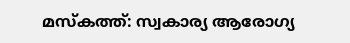മസ്കത്ത്: സ്വകാര്യ ആരോഗ്യ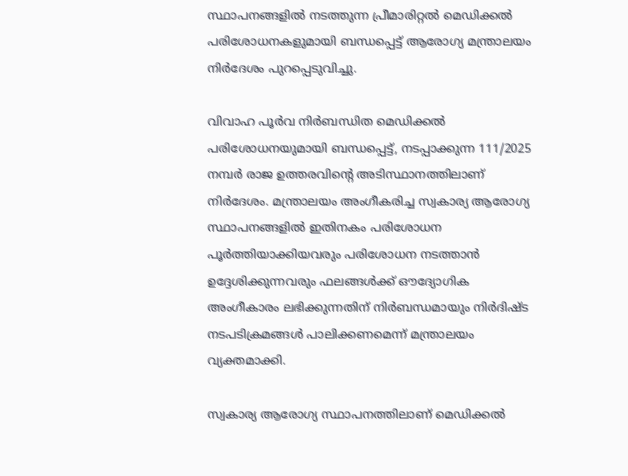സ്ഥാപനങ്ങളിൽ നടത്തുന്ന പ്രീമാരിറ്റൽ മെഡിക്കൽ പരിശോധനകളുമായി ബന്ധപ്പെട്ട് ആരോഗ്യ മന്ത്രാലയം നിർദേശം പുറപ്പെടുവിച്ചു.

വിവാഹ പൂർവ നിർബന്ധിത മെഡിക്കൽ പരിശോധനയുമായി ബന്ധപ്പെട്ട്, നടപ്പാക്കുന്ന 111/2025 നമ്പർ രാജ ഉത്തരവിന്റെ അടിസ്ഥാനത്തിലാണ് നിർദേശം. മന്ത്രാലയം അംഗീകരിച്ച സ്വകാര്യ ആരോഗ്യ സ്ഥാപനങ്ങളിൽ ഇതിനകം പരിശോധന പൂർത്തിയാക്കിയവരും പരിശോധന നടത്താൻ ഉദ്ദേശിക്കുന്നവരും ഫലങ്ങൾക്ക് ഔദ്യോഗിക അംഗീകാരം ലഭിക്കുന്നതിന് നിർബന്ധമായും നിർദിഷ്ട നടപടിക്രമങ്ങൾ പാലിക്കണമെന്ന് മന്ത്രാലയം വ്യക്തമാക്കി.

സ്വകാര്യ ആരോഗ്യ സ്ഥാപനത്തിലാണ് മെഡിക്കൽ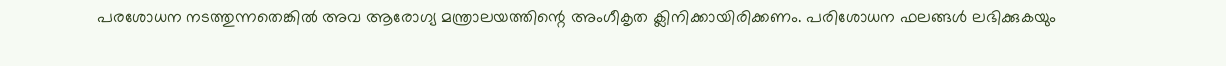പരശോധന നടത്തുന്നതെങ്കിൽ അവ ആരോഗ്യ മന്ത്രാലയത്തിന്റെ അംഗീകൃത ക്ലിനിക്കായിരിക്കണം. പരിശോധന ഫലങ്ങൾ ലഭിക്കുകയും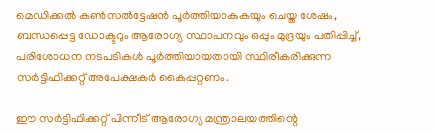മെഡിക്കൽ കൺസൽട്ടേഷൻ പൂർത്തിയാകുകയും ചെയ്ത ശേഷം, ബന്ധപ്പെട്ട ഡോക്ടറും ആരോഗ്യ സ്ഥാപനവും ഒപ്പും മുദ്രയും പതിപ്പിച്ച്, പരിശോധന നടപടികൾ പൂർത്തിയായതായി സ്ഥിരീകരിക്കുന്ന സർട്ടിഫിക്കറ്റ് അപേക്ഷകർ കൈപ്പറ്റണം.

ഈ സർട്ടിഫിക്കറ്റ് പിന്നീട് ആരോഗ്യ മന്ത്രാലയത്തിന്റെ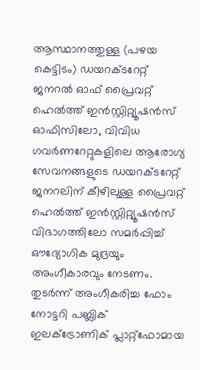ആസ്ഥാനത്തുള്ള (പഴയ കെട്ടിടം) ഡയറക്ടറേറ്റ് ജനറൽ ഓഫ് പ്രൈവറ്റ് ഹെൽത്ത് ഇൻസ്റ്റിറ്റ്യൂഷൻസ് ഓഫിസിലോ, വിവിധ ഗവർണറേറ്റുകളിലെ ആരോഗ്യ സേവനങ്ങളുടെ ഡയറക്ടറേറ്റ് ജനറലിന് കീഴിലുള്ള പ്രൈവറ്റ് ഹെൽത്ത് ഇൻസ്റ്റിറ്റ്യൂഷൻസ് വിഭാഗത്തിലോ സമർപ്പിച്ച് ഔദ്യോഗിക മുദ്രയും അംഗീകാരവും നേടണം. തുടർന്ന് അംഗീകരിച്ച ഫോം നോട്ടറി പബ്ലിക് ഇലക്ട്രോണിക് പ്ലാറ്റ്‌ഫോമായ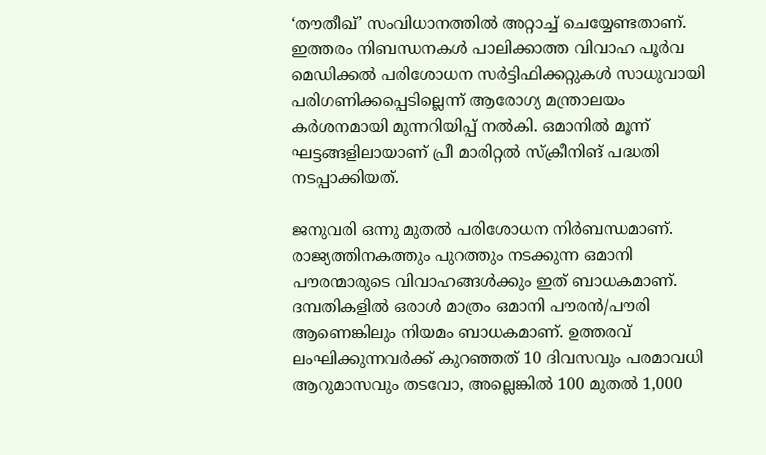‘തൗതീഖ്’ സംവിധാനത്തിൽ അറ്റാച്ച് ചെയ്യേണ്ടതാണ്. ഇത്തരം നിബന്ധനകൾ പാലിക്കാത്ത വിവാഹ പൂർവ മെഡിക്കൽ പരിശോധന സർട്ടിഫിക്കറ്റുകൾ സാധുവായി പരിഗണിക്കപ്പെടില്ലെന്ന് ആരോഗ്യ മന്ത്രാലയം കർശനമായി മുന്നറിയിപ്പ് നൽകി. ഒമാനിൽ മൂന്ന് ഘട്ടങ്ങളിലായാണ് പ്രീ മാരിറ്റൽ സ്ക്രീനിങ് പദ്ധതി നടപ്പാക്കിയത്.

ജനുവരി ഒന്നു മുതൽ പരിശോധന നിർബന്ധമാണ്. രാജ്യത്തിനകത്തും പുറത്തും നടക്കുന്ന ഒമാനി പൗരന്മാരുടെ വിവാഹങ്ങൾക്കും ഇത് ബാധകമാണ്. ദമ്പതികളിൽ ഒരാൾ മാത്രം ഒമാനി പൗരൻ/പൗരി ആണെങ്കിലും നിയമം ബാധകമാണ്. ഉത്തരവ് ലംഘിക്കുന്നവർക്ക് കുറഞ്ഞത് 10 ദിവസവും പരമാവധി ആറുമാസവും തടവോ, അല്ലെങ്കിൽ 100 മുതൽ 1,000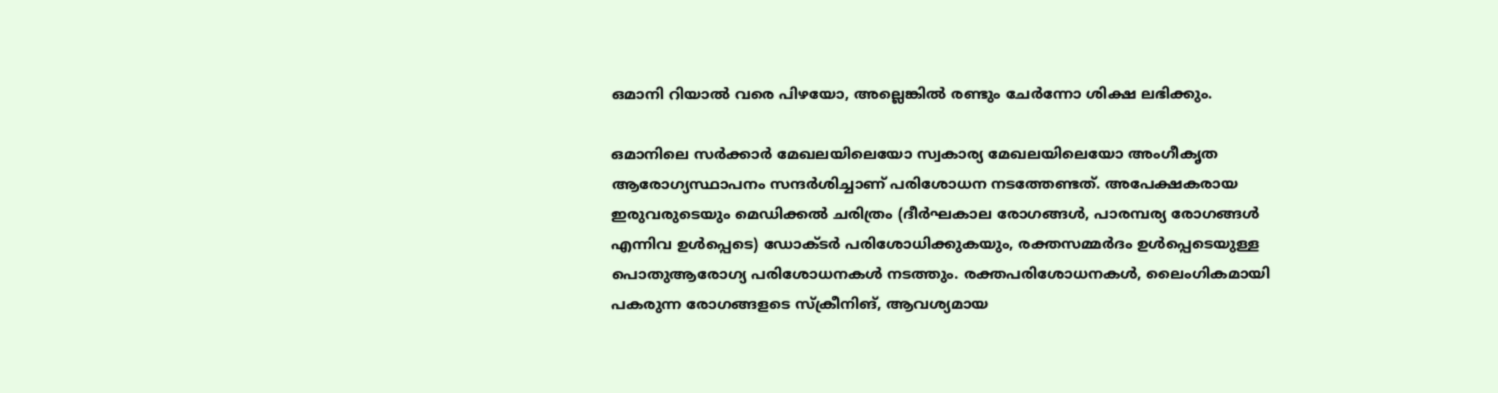ഒമാനി റിയാൽ വരെ പിഴയോ, അല്ലെങ്കിൽ രണ്ടും ചേർന്നോ ശിക്ഷ ലഭിക്കും.

ഒമാനിലെ സർക്കാർ മേഖലയിലെയോ സ്വകാര്യ മേഖലയിലെയോ അംഗീകൃത ആരോഗ്യസ്ഥാപനം സന്ദർശിച്ചാണ് പരിശോധന നടത്തേണ്ടത്. അപേക്ഷകരായ ഇരുവരുടെയും മെഡിക്കൽ ചരിത്രം (ദീർഘകാല രോഗങ്ങൾ, പാരമ്പര്യ രോഗങ്ങൾ എന്നിവ ഉൾപ്പെടെ) ഡോക്ടർ പരിശോധിക്കുകയും, രക്തസമ്മർദം ഉൾപ്പെടെയുള്ള പൊതുആരോഗ്യ പരിശോധനകൾ നടത്തും. രക്തപരിശോധനകൾ, ലൈംഗികമായി പകരുന്ന രോഗങ്ങളടെ സ്ക്രീനിങ്, ആവശ്യമായ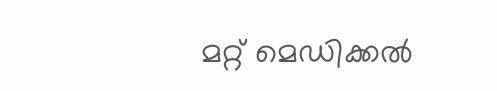മറ്റ് മെഡിക്കൽ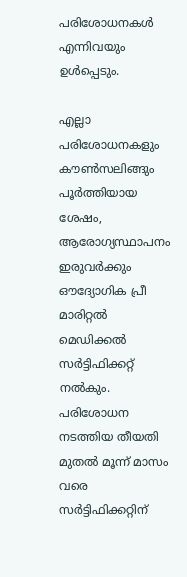പരിശോധനകൾ എന്നിവയും ഉൾപ്പെടും.

എല്ലാ പരിശോധനകളും കൗൺസലിങ്ങും പൂർത്തിയായ ശേഷം, ആരോഗ്യസ്ഥാപനം ഇരുവർക്കും ഔദ്യോഗിക പ്രീ മാരിറ്റൽ മെഡിക്കൽ സർട്ടിഫിക്കറ്റ് നൽകും. പരിശോധന നടത്തിയ തീയതി മുതൽ മൂന്ന് മാസം വരെ സർട്ടിഫിക്കറ്റിന്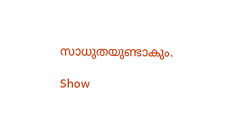സാധുതയുണ്ടാകും.

Show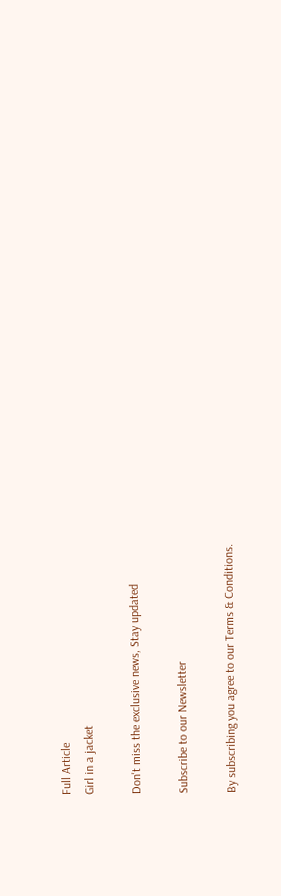Full Article
Girl in a jacket

Don't miss the exclusive news, Stay updated

Subscribe to our Newsletter

By subscribing you agree to our Terms & Conditions.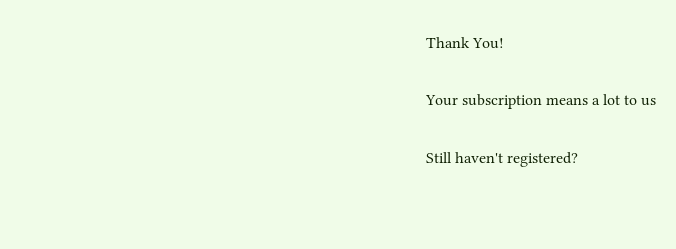Thank You!

Your subscription means a lot to us

Still haven't registered?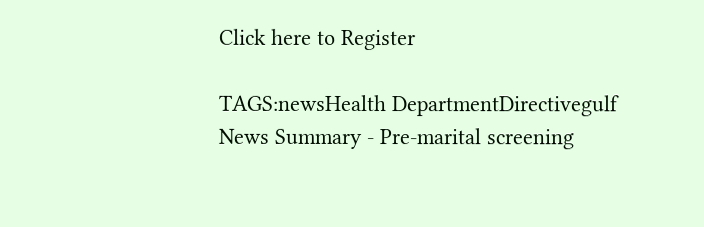Click here to Register

TAGS:newsHealth DepartmentDirectivegulf
News Summary - Pre-marital screening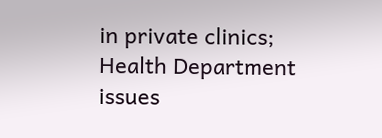in private clinics; Health Department issues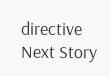directive
Next Story